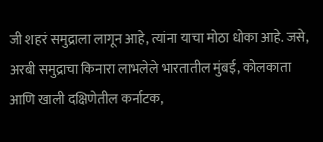जी शहरं समुद्राला लागून आहे, त्यांना याचा मोठा धोका आहे. जसे, अरबी समुद्राचा किनारा लाभलेले भारतातील मुंबई, कोलकाता आणि खाली दक्षिणेतील कर्नाटक,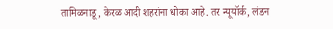तामिळनाडू, केरळ आदी शहरांना धोका आहे. तर न्यूयॉर्क, लंडन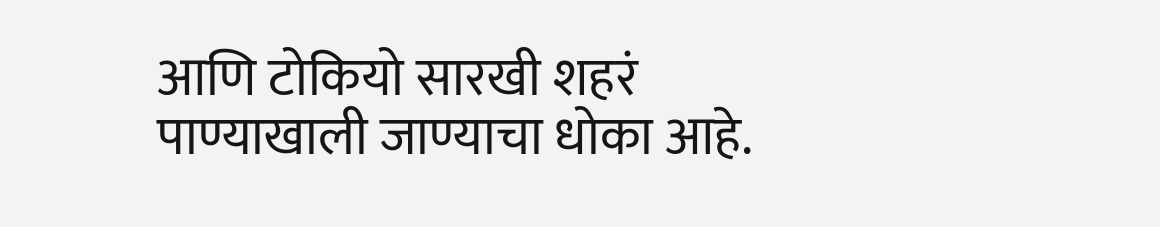आणि टोकियो सारखी शहरं पाण्याखाली जाण्याचा धोका आहे.